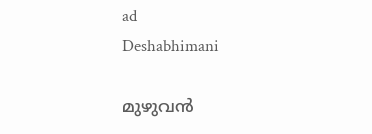ad
Deshabhimani

മുഴുവൻ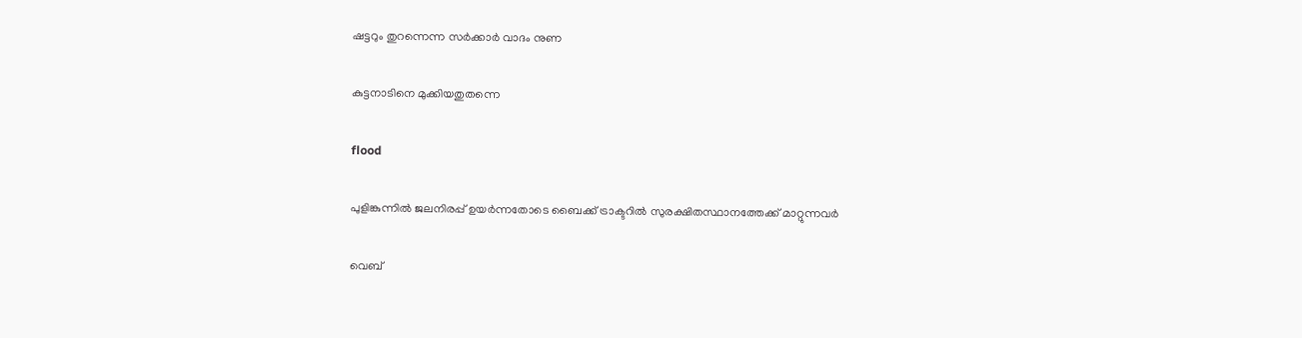ഷട്ടറും തുറന്നെന്ന സർക്കാർ വാദം നുണ

കുട്ടനാടിനെ മുക്കിയതുതന്നെ

flood

പുളിങ്കുന്നിൽ ജലനിരപ്പ് ഉയർന്നതോടെ ബൈക്ക് ട്രാക്ടറിൽ സുരക്ഷിതസ്ഥാനത്തേക്ക് മാറ്റുന്നവർ

വെബ്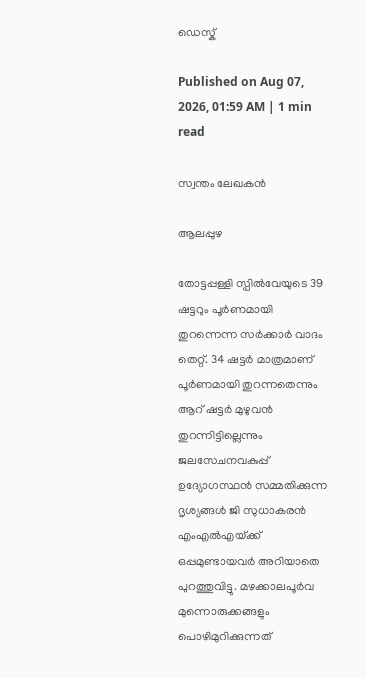ഡെസ്ക്

Published on Aug 07, 2026, 01:59 AM | 1 min read

സ്വന്തം ലേഖകൻ

ആലപ്പുഴ

തോട്ടപ്പള്ളി സ്പിൽവേയുടെ 39 ഷട്ടറും പൂർണമായി തുറന്നെന്ന സർക്കാർ വാദം തെറ്റ്. 34 ഷട്ടർ മാത്രമാണ്‌ പൂർണമായി തുറന്നതെന്നും ആറ്‌ ഷട്ടർ മുഴുവൻ തുറന്നിട്ടില്ലെന്നും ജലസേചനവകുപ്പ്‌ ഉദ്യോഗസ്ഥൻ സമ്മതിക്കുന്ന ദൃശ്യങ്ങൾ ജി സുധാകരൻ എംഎൽഎയ്‌ക്ക്‌ ഒപ്പമുണ്ടായവർ അറിയാതെ പുറത്തുവിട്ടു. മഴക്കാലപൂർവ മുന്നൊരുക്കങ്ങളും പൊഴിമുറിക്കുന്നത്‌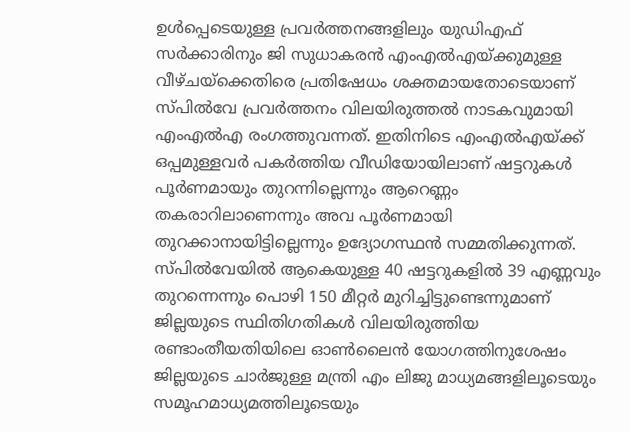ഉൾപ്പെടെയുള്ള പ്രവർത്തനങ്ങളിലും യുഡിഎഫ്‌ സർക്കാരിനും ജി സുധാകരൻ എംഎൽഎയ്‌ക്കുമുള്ള വീഴ്‌ചയ്‌ക്കെതിരെ പ്രതിഷേധം ശക്തമായതോടെയാണ്‌ സ്പിൽവേ പ്രവർത്തനം വിലയിരുത്തൽ നാടകവുമായി എംഎൽഎ രംഗത്തുവന്നത്‌. ഇതിനിടെ എംഎൽഎയ്‌ക്ക്‌ ഒപ്പമുള്ളവർ പകർത്തിയ വീഡിയോയിലാണ്‌ ഷട്ടറുകൾ പൂർണമായും തുറന്നില്ലെന്നും ആറെണ്ണം തകരാറിലാണെന്നും അവ പൂർണമായി തുറക്കാനായിട്ടില്ലെന്നും ഉദ്യോഗസ്ഥൻ സമ്മതിക്കുന്നത്‌. സ്പിൽവേയിൽ ആകെയുള്ള 40 ഷട്ടറുകളിൽ 39 എണ്ണവും തുറന്നെന്നും പൊഴി 150 മീറ്റർ മുറിച്ചിട്ടുണ്ടെന്നുമാണ്‌ ജില്ലയുടെ സ്ഥിതിഗതികൾ വിലയിരുത്തിയ രണ്ടാംതീയതിയിലെ ഓൺലൈൻ യോഗത്തിനുശേഷം ജില്ലയുടെ ചാർജുള്ള മന്ത്രി എം ലിജു മാധ്യമങ്ങളിലൂടെയും സമ‍ൂഹമാധ്യമത്തിലൂടെയും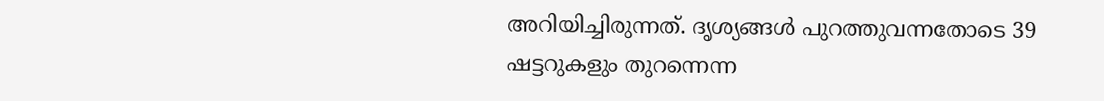അറിയിച്ചിരുന്നത്‌. ദൃശ്യങ്ങൾ പുറത്തുവന്നതോടെ 39 ഷട്ടറുകളും തുറന്നെന്ന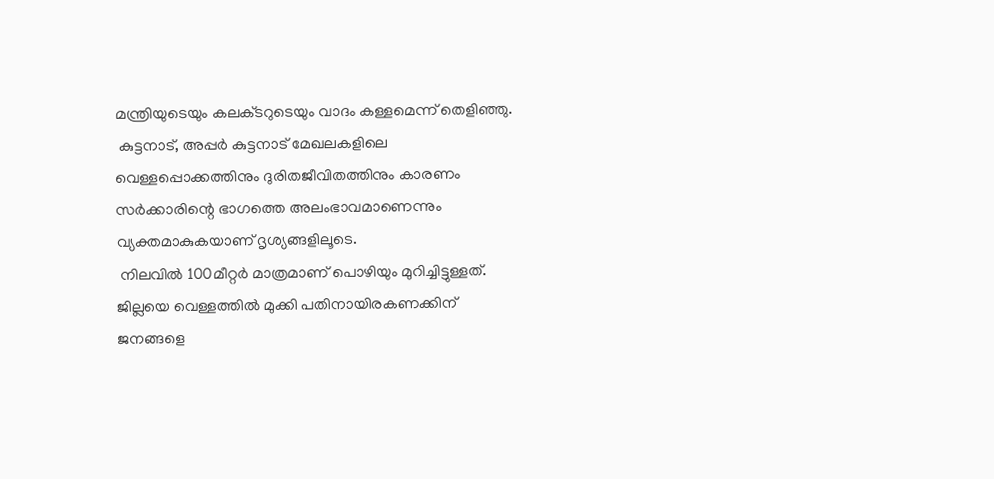മന്ത്രിയുടെയും കലക്‌ടറുടെയും വാദം കള്ളമെന്ന്‌ തെളിഞ്ഞു.
 കുട്ടനാട്‌, അപ്പർ കുട്ടനാട്‌ മേഖലകളിലെ വെള്ളപ്പൊക്കത്തിനും ദുരിതജീവിതത്തിനും കാരണം സർക്കാരിന്റെ ഭാഗത്തെ അലംഭാവമാണെന്നും വ്യക്തമാകുകയാണ്‌ ദൃശ്യങ്ങളിലൂടെ.
 നിലവിൽ 100മീറ്റർ മാത്രമാണ്‌ പൊഴിയും മുറിച്ചിട്ടുള്ളത്‌. ജില്ലയെ വെള്ളത്തിൽ മുക്കി പതിനായിരകണക്കിന്‌ ജനങ്ങളെ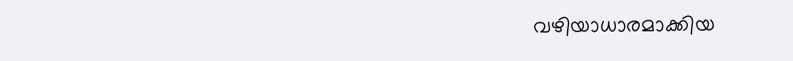വഴിയാധാരമാക്കിയ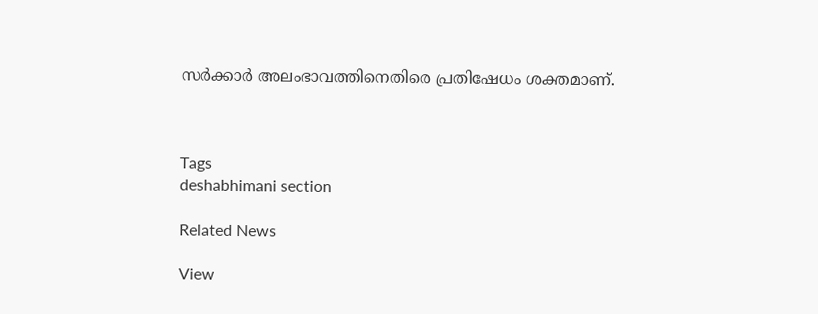സർക്കാർ അലംഭാവത്തിനെതിരെ പ്രതിഷേധം ശക്തമാണ്‌.



Tags
deshabhimani section

Related News

View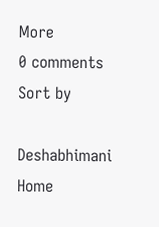More
0 comments
Sort by

Deshabhimani
Home